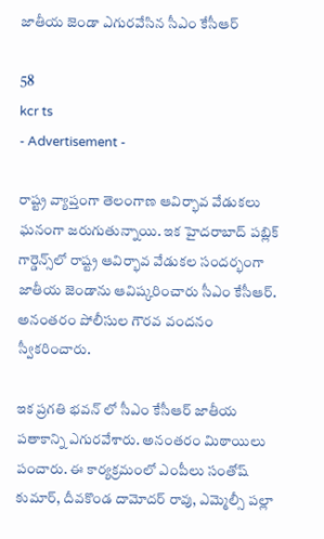జాతీయ జెండా ఎగురవేసిన సీఎం కేసీఆర్‌

58
kcr ts
- Advertisement -

రాష్ట్ర వ్యాప్తంగా తెలంగాణ ఆవిర్భావ వేడుకలు ఘనంగా జరుగుతున్నాయి. ఇక హైదరాబాద్ పబ్లిక్‌ గార్డెన్స్‌లో రాష్ట్ర ఆవిర్భావ వేడుకల సందర్భంగా జాతీయ జెండాను ఆవిష్కరించారు సీఎం కేసీఆర్. అనంతరం పోలీసుల గౌరవ వందనం స్వీకరించారు.

ఇక ప్రగతి భవన్‌ లో సీఎం కేసీఆర్‌ జాతీయ పతాకాన్ని ఎగురవేశారు. అనంతరం మిఠాయిలు పంచారు. ఈ కార్యక్రమంలో ఎంపీలు సంతోష్‌ కుమార్‌, దీవకొండ దామోదర్‌ రావు, ఎమ్మెల్సీ పల్లా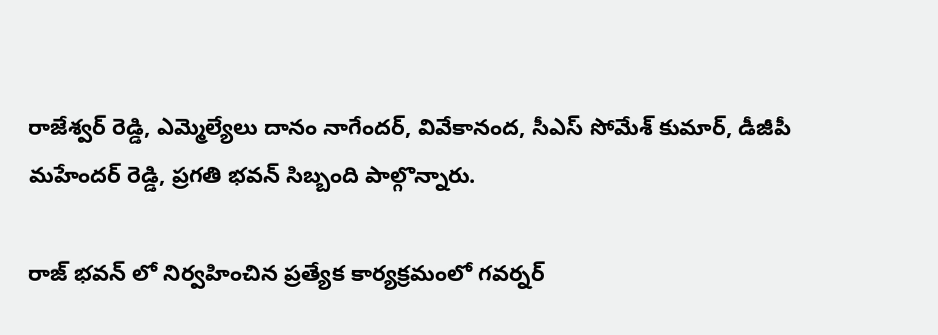రాజేశ్వర్‌ రెడ్డి, ఎమ్మెల్యేలు దానం నాగేందర్‌, వివేకానంద, సీఎస్‌ సోమేశ్‌ కుమార్‌, డీజీపీ మహేందర్‌ రెడ్డి, ప్రగతి భవన్‌ సిబ్బంది పాల్గొన్నారు.

రాజ్ భవన్ లో నిర్వహించిన ప్రత్యేక కార్యక్రమంలో గవర్నర్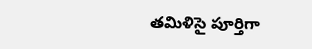తమిళిసై పూర్తిగా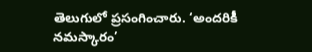తెలుగులో ప్రసంగించారు. ‘అందరికీ నమస్కారం’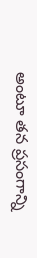అంటూ తన ప్రసంగాన్ని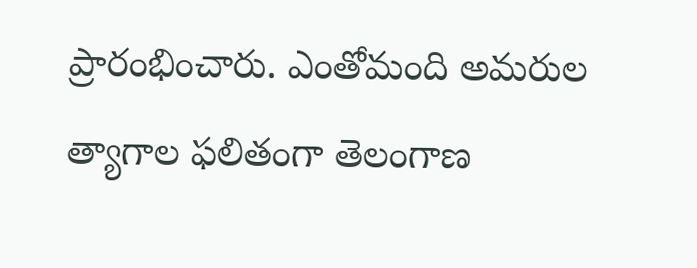ప్రారంభించారు. ఎంతోమంది అమరుల త్యాగాల ఫలితంగా తెలంగాణ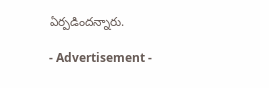ఏర్పడిందన్నారు.

- Advertisement -